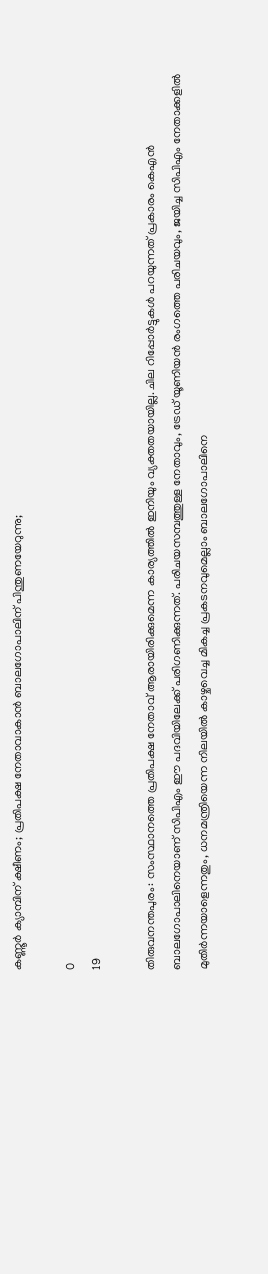കണ്ണൂർ ക്യാമ്പിന് ക്ഷീണം; പ്രതിപക്ഷ നേതാവാകാൻ ബാലഗോപാലിന് പിന്തുണയേറുന്നു;

0
19

തിരുവനന്തപുരം: സംസ്ഥാനത്തെ പ്രതിപക്ഷ നേതാവ് ആരായിരിക്കുമെന്ന കാര്യത്തിൽ ഇനിയും വ്യക്തതയായില്ല. ചില റിപ്പോർട്ടുകൾ പറയുന്നത് പ്രകാരം കെഎൻ ബാലഗോപാലിനെയാണ് സിപിഎം ഈ പദവിയിലേക്ക് പരിഗണിക്കുന്നത്. പരിചയസമ്പത്തുള്ള നേതാവും, ട്രേഡ് യൂണിയൻ രംഗത്തെ പരിചയവും, ജയിച്ച സിപിഎം നേതാക്കളിൽ മുതിർന്നയാളെന്നതും, ധനമന്ത്രിയെന്ന നിലയിൽ കാഴ്ചവെച്ച മികച്ച പ്രകടനവുമെല്ലാം ബാലഗോപാലിനെ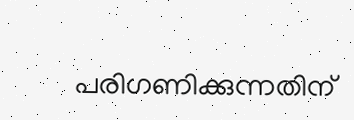പരിഗണിക്കുന്നതിന്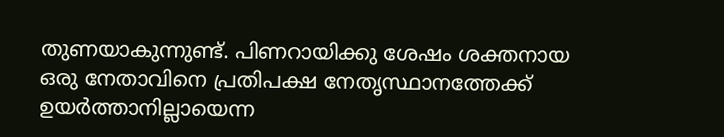തുണയാകുന്നുണ്ട്. പിണറായിക്കു ശേഷം ശക്തനായ ഒരു നേതാവിനെ പ്രതിപക്ഷ നേതൃസ്ഥാനത്തേക്ക് ഉയർത്താനില്ലായെന്ന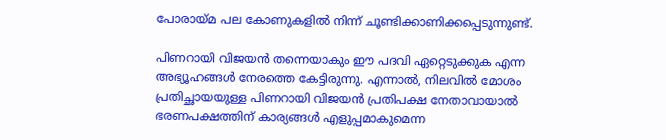പോരായ്മ പല കോണുകളിൽ നിന്ന് ചൂണ്ടിക്കാണിക്കപ്പെടുന്നുണ്ട്.

പിണറായി വിജയൻ തന്നെയാകും ഈ പദവി ഏറ്റെടുക്കുക എന്ന അഭ്യൂഹങ്ങൾ നേരത്തെ കേട്ടിരുന്നു. എന്നാൽ, നിലവിൽ മോശം പ്രതിച്ഛായയുള്ള പിണറായി വിജയൻ പ്രതിപക്ഷ നേതാവായാൽ ഭരണപക്ഷത്തിന് കാര്യങ്ങൾ എളുപ്പമാകുമെന്ന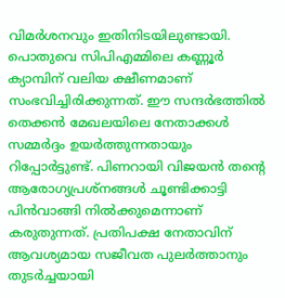വിമർശനവും ഇതിനിടയിലുണ്ടായി. പൊതുവെ സിപിഎമ്മിലെ കണ്ണൂർ ക്യാമ്പിന് വലിയ ക്ഷീണമാണ് സംഭവിച്ചിരിക്കുന്നത്. ഈ സന്ദർഭത്തിൽ തെക്കൻ മേഖലയിലെ നേതാക്കൾ സമ്മർദ്ദം ഉയർത്തുന്നതായും റിപ്പോർട്ടുണ്ട്. പിണറായി വിജയൻ തന്റെ ആരോഗ്യപ്രശ്നങ്ങൾ ചൂണ്ടിക്കാട്ടി പിൻവാങ്ങി നിൽക്കുമെന്നാണ് കരുതുന്നത്. പ്രതിപക്ഷ നേതാവിന് ആവശ്യമായ സജീവത പുലർത്താനും തുടർച്ചയായി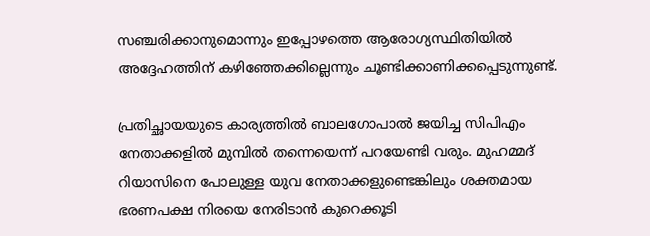സഞ്ചരിക്കാനുമൊന്നും ഇപ്പോഴത്തെ ആരോഗ്യസ്ഥിതിയിൽ അദ്ദേഹത്തിന് കഴിഞ്ഞേക്കില്ലെന്നും ചൂണ്ടിക്കാണിക്കപ്പെടുന്നുണ്ട്.

പ്രതിച്ഛായയുടെ കാര്യത്തിൽ ബാലഗോപാൽ ജയിച്ച സിപിഎം നേതാക്കളിൽ മുമ്പിൽ തന്നെയെന്ന് പറയേണ്ടി വരും. മുഹമ്മദ് റിയാസിനെ പോലുള്ള യുവ നേതാക്കളുണ്ടെങ്കിലും ശക്തമായ ഭരണപക്ഷ നിരയെ നേരിടാൻ കുറെക്കൂടി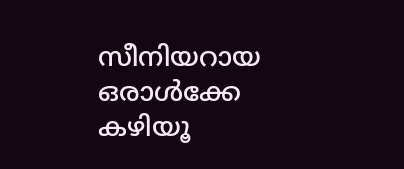സീനിയറായ ഒരാൾക്കേ കഴിയൂ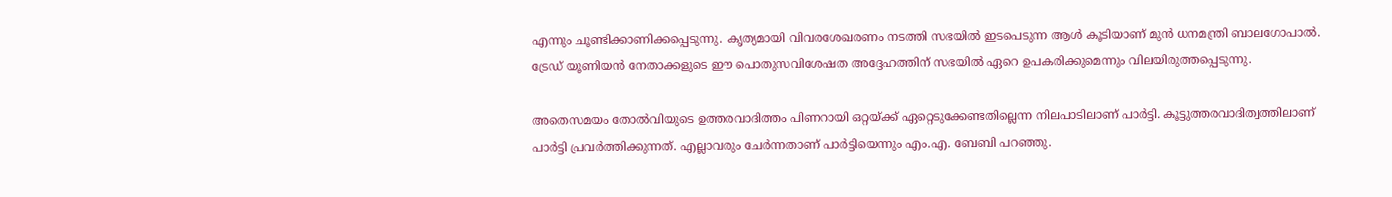എന്നും ചൂണ്ടിക്കാണിക്കപ്പെടുന്നു. കൃത്യമായി വിവരശേഖരണം നടത്തി സഭയിൽ ഇടപെടുന്ന ആൾ കൂടിയാണ് മുൻ ധനമന്ത്രി ബാലഗോപാൽ. ട്രേഡ് യൂണിയൻ നേതാക്കളുടെ ഈ പൊതുസവിശേഷത അദ്ദേഹത്തിന് സഭയിൽ ഏറെ ഉപകരിക്കുമെന്നും വിലയിരുത്തപ്പെടുന്നു.

അതെസമയം തോൽവിയുടെ ഉത്തരവാദിത്തം പിണറായി ഒറ്റയ്ക്ക് ഏറ്റെടുക്കേണ്ടതില്ലെന്ന നിലപാടിലാണ് പാർട്ടി. കൂട്ടുത്തരവാദിത്വത്തിലാണ് പാർട്ടി പ്രവർത്തിക്കുന്നത്. എല്ലാവരും ചേർന്നതാണ് പാർട്ടിയെന്നും എം.എ. ബേബി പറഞ്ഞു.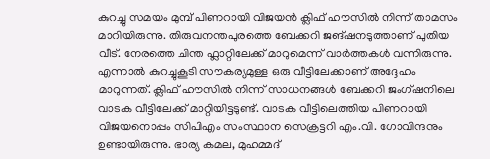കുറച്ചു സമയം മുമ്പ് പിണറായി വിജയൻ ക്ലിഫ് ഹൗസിൽ നിന്ന് താമസം മാറിയിരുന്നു. തിരുവനന്തപുരത്തെ ബേക്കറി ജങ്ഷനടുത്താണ് പുതിയ വീട്. നേരത്തെ ചിന്ത ഫ്ലാറ്റിലേക്ക് മാറുമെന്ന് വാർത്തകൾ വന്നിരുന്നു. എന്നാൽ കുറച്ചുകൂടി സൗകര്യമുള്ള ഒരു വീട്ടിലേക്കാണ് അദ്ദേഹം മാറുന്നത്. ക്ലിഫ് ഹൗസിൽ നിന്ന് സാധനങ്ങൾ ബേക്കറി ജംഗ്ഷനിലെ വാടക വീട്ടിലേക്ക് മാറ്റിയിട്ടടുണ്ട്. വാടക വീട്ടിലെത്തിയ പിണറായി വിജയനൊപ്പം സിപിഎം സംസ്ഥാന സെക്രട്ടറി എം.വി. ഗോവിന്ദനും ഉണ്ടായിരുന്നു. ഭാര്യ കമല, മുഹമ്മദ്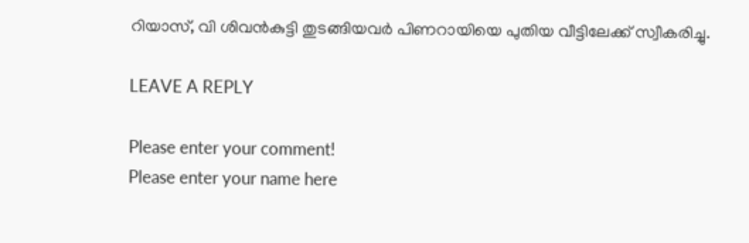റിയാസ്, വി ശിവൻകുട്ടി തുടങ്ങിയവർ പിണറായിയെ പുതിയ വീട്ടിലേക്ക് സ്വീകരിച്ചു.

LEAVE A REPLY

Please enter your comment!
Please enter your name here